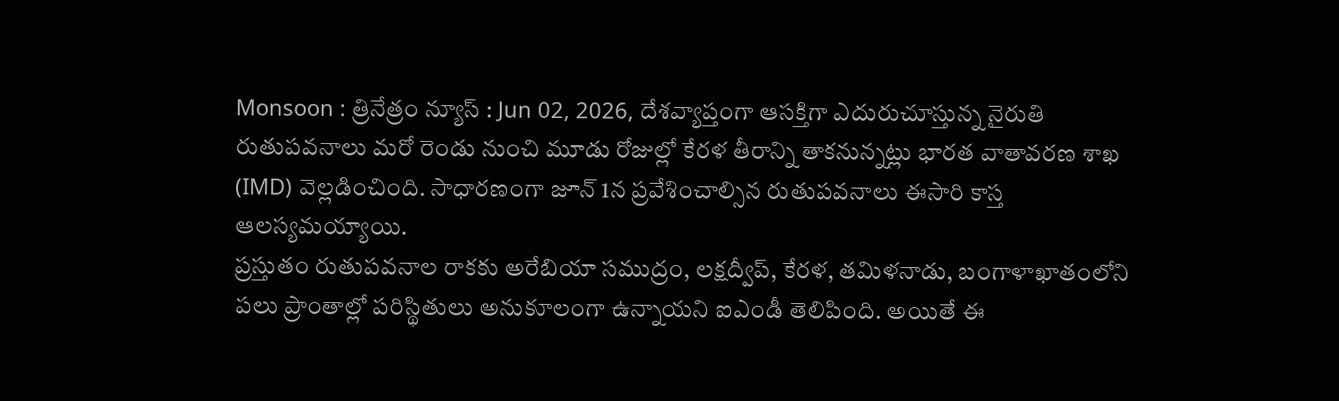Monsoon : త్రినేత్రం న్యూస్ : Jun 02, 2026, దేశవ్యాప్తంగా ఆసక్తిగా ఎదురుచూస్తున్న నైరుతి రుతుపవనాలు మరో రెండు నుంచి మూడు రోజుల్లో కేరళ తీరాన్ని తాకనున్నట్లు భారత వాతావరణ శాఖ (IMD) వెల్లడించింది. సాధారణంగా జూన్ 1న ప్రవేశించాల్సిన రుతుపవనాలు ఈసారి కాస్త ఆలస్యమయ్యాయి.
ప్రస్తుతం రుతుపవనాల రాకకు అరేబియా సముద్రం, లక్షద్వీప్, కేరళ, తమిళనాడు, బంగాళాఖాతంలోని పలు ప్రాంతాల్లో పరిస్థితులు అనుకూలంగా ఉన్నాయని ఐఎండీ తెలిపింది. అయితే ఈ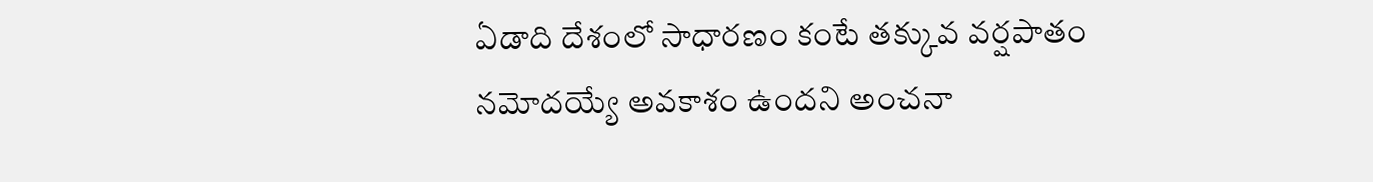ఏడాది దేశంలో సాధారణం కంటే తక్కువ వర్షపాతం నమోదయ్యే అవకాశం ఉందని అంచనా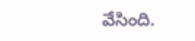వేసింది.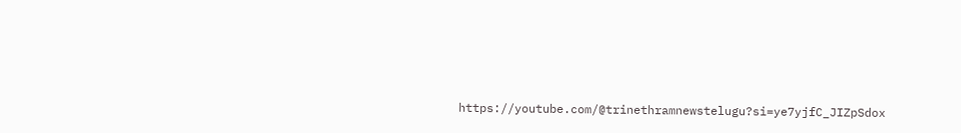https://youtube.com/@trinethramnewstelugu?si=ye7yjfC_JIZpSdox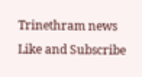Trinethram news
Like and Subscribe